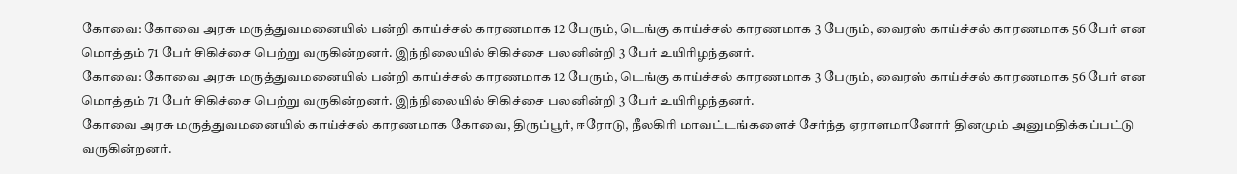கோவை: கோவை அரசு மருத்துவமனையில் பன்றி காய்ச்சல் காரணமாக 12 பேரும், டெங்கு காய்ச்சல் காரணமாக 3 பேரும், வைரஸ் காய்ச்சல் காரணமாக 56 பேர் என மொத்தம் 71 பேர் சிகிச்சை பெற்று வருகின்றனர். இந்நிலையில் சிகிச்சை பலனின்றி 3 பேர் உயிரிழந்தனர்.
கோவை: கோவை அரசு மருத்துவமனையில் பன்றி காய்ச்சல் காரணமாக 12 பேரும், டெங்கு காய்ச்சல் காரணமாக 3 பேரும், வைரஸ் காய்ச்சல் காரணமாக 56 பேர் என மொத்தம் 71 பேர் சிகிச்சை பெற்று வருகின்றனர். இந்நிலையில் சிகிச்சை பலனின்றி 3 பேர் உயிரிழந்தனர்.
கோவை அரசு மருத்துவமனையில் காய்ச்சல் காரணமாக கோவை, திருப்பூர், ஈரோடு, நீலகிரி மாவட்டங்களைச் சேர்ந்த ஏராளமானோர் தினமும் அனுமதிக்கப்பட்டு வருகின்றனர்.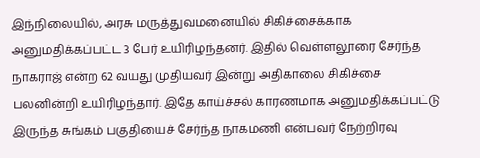இந்நிலையில், அரசு மருத்துவமனையில் சிகிச்சைக்காக அனுமதிக்கப்பட்ட 3 பேர் உயிரிழந்தனர். இதில் வெள்ளலூரை சேர்ந்த நாகராஜ் என்ற 62 வயது முதியவர் இன்று அதிகாலை சிகிச்சை பலனின்றி உயிரிழந்தார். இதே காய்ச்சல் காரணமாக அனுமதிக்கப்பட்டு இருந்த சுங்கம் பகுதியைச் சேர்ந்த நாகமணி என்பவர் நேற்றிரவு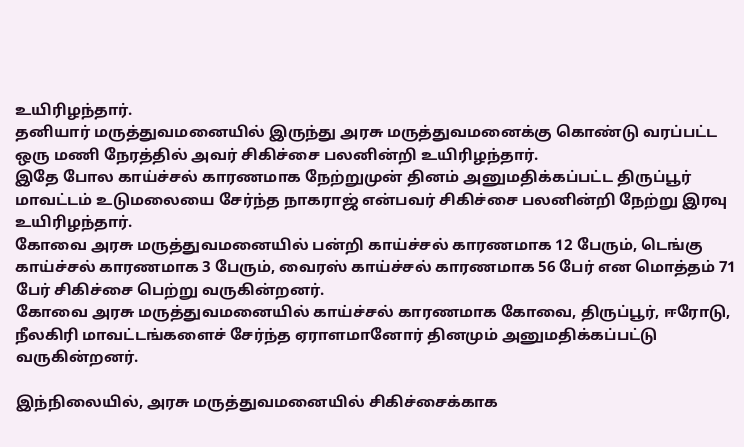உயிரிழந்தார்.
தனியார் மருத்துவமனையில் இருந்து அரசு மருத்துவமனைக்கு கொண்டு வரப்பட்ட ஒரு மணி நேரத்தில் அவர் சிகிச்சை பலனின்றி உயிரிழந்தார்.
இதே போல காய்ச்சல் காரணமாக நேற்றுமுன் தினம் அனுமதிக்கப்பட்ட திருப்பூர் மாவட்டம் உடுமலையை சேர்ந்த நாகராஜ் என்பவர் சிகிச்சை பலனின்றி நேற்று இரவு உயிரிழந்தார்.
கோவை அரசு மருத்துவமனையில் பன்றி காய்ச்சல் காரணமாக 12 பேரும், டெங்கு காய்ச்சல் காரணமாக 3 பேரும், வைரஸ் காய்ச்சல் காரணமாக 56 பேர் என மொத்தம் 71 பேர் சிகிச்சை பெற்று வருகின்றனர்.
கோவை அரசு மருத்துவமனையில் காய்ச்சல் காரணமாக கோவை, திருப்பூர், ஈரோடு, நீலகிரி மாவட்டங்களைச் சேர்ந்த ஏராளமானோர் தினமும் அனுமதிக்கப்பட்டு வருகின்றனர்.

இந்நிலையில், அரசு மருத்துவமனையில் சிகிச்சைக்காக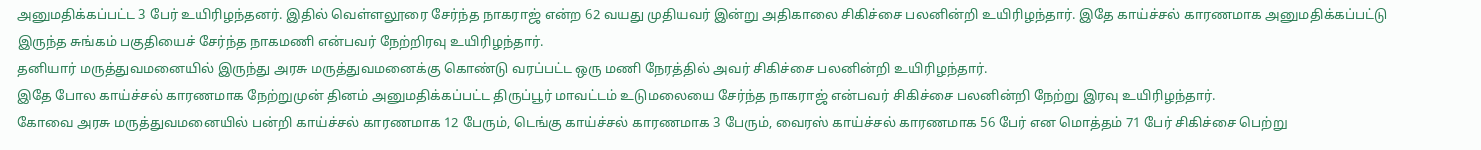அனுமதிக்கப்பட்ட 3 பேர் உயிரிழந்தனர். இதில் வெள்ளலூரை சேர்ந்த நாகராஜ் என்ற 62 வயது முதியவர் இன்று அதிகாலை சிகிச்சை பலனின்றி உயிரிழந்தார். இதே காய்ச்சல் காரணமாக அனுமதிக்கப்பட்டு இருந்த சுங்கம் பகுதியைச் சேர்ந்த நாகமணி என்பவர் நேற்றிரவு உயிரிழந்தார்.
தனியார் மருத்துவமனையில் இருந்து அரசு மருத்துவமனைக்கு கொண்டு வரப்பட்ட ஒரு மணி நேரத்தில் அவர் சிகிச்சை பலனின்றி உயிரிழந்தார்.
இதே போல காய்ச்சல் காரணமாக நேற்றுமுன் தினம் அனுமதிக்கப்பட்ட திருப்பூர் மாவட்டம் உடுமலையை சேர்ந்த நாகராஜ் என்பவர் சிகிச்சை பலனின்றி நேற்று இரவு உயிரிழந்தார்.
கோவை அரசு மருத்துவமனையில் பன்றி காய்ச்சல் காரணமாக 12 பேரும், டெங்கு காய்ச்சல் காரணமாக 3 பேரும், வைரஸ் காய்ச்சல் காரணமாக 56 பேர் என மொத்தம் 71 பேர் சிகிச்சை பெற்று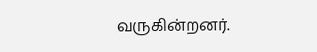வருகின்றனர்.